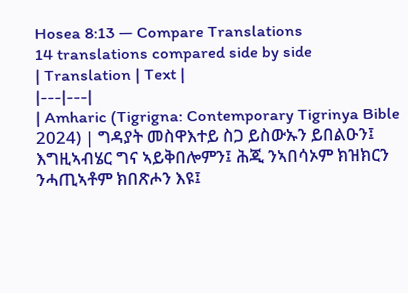Hosea 8:13 — Compare Translations
14 translations compared side by side
| Translation | Text |
|---|---|
| Amharic (Tigrigna: Contemporary Tigrinya Bible 2024) | ግዳያት መስዋእተይ ስጋ ይስውኡን ይበልዑን፤ እግዚኣብሄር ግና ኣይቅበሎምን፤ ሕጂ ንኣበሳኦም ክዝክርን ንሓጢኣቶም ክበጽሖን እዩ፤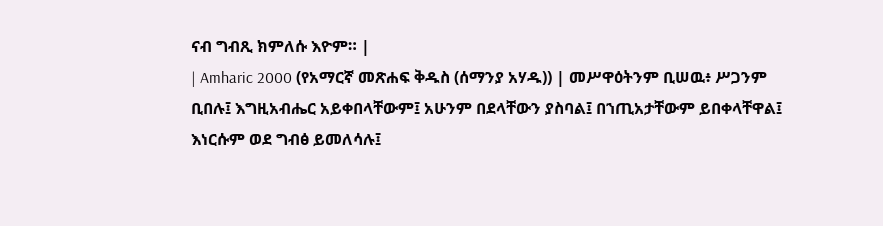ናብ ግብጺ ክምለሱ እዮም። |
| Amharic 2000 (የአማርኛ መጽሐፍ ቅዱስ (ሰማንያ አሃዱ)) | መሥዋዕትንም ቢሠዉ፥ ሥጋንም ቢበሉ፤ እግዚአብሔር አይቀበላቸውም፤ አሁንም በደላቸውን ያስባል፤ በኀጢአታቸውም ይበቀላቸዋል፤ እነርሱም ወደ ግብፅ ይመለሳሉ፤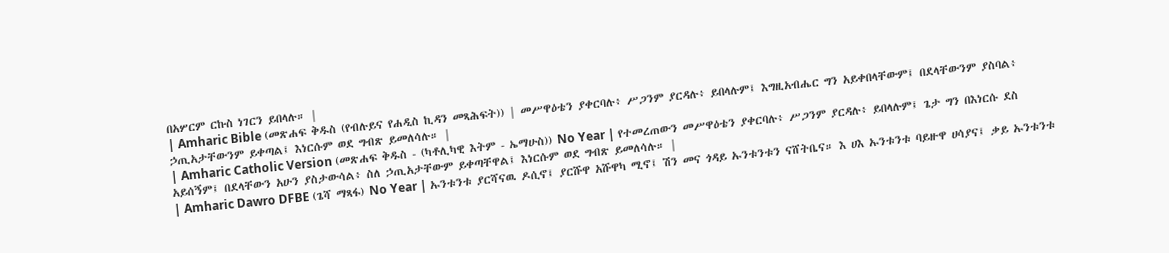በአሦርም ርኩስ ነገርን ይበላሉ። |
| Amharic Bible (መጽሐፍ ቅዱስ (የብሉይና የሐዲስ ኪዳን መጻሕፍት)) | መሥዋዕቴን ያቀርባሉ፥ ሥጋንም ያርዳሉ፥ ይበላሉም፤ እግዚአብሔር ግን አይቀበላቸውም፤ በደላቸውንም ያስባል፥ ኃጢአታቸውንም ይቀጣል፤ እነርሱም ወደ ግብጽ ይመለሳሉ። |
| Amharic Catholic Version (መጽሐፍ ቅዱስ - (ካቶሊካዊ እትም - ኤማሁስ)) No Year | የተመረጠውን መሥዋዕቴን ያቀርባሉ፥ ሥጋንም ያርዳሉ፥ ይበላሉም፤ ጌታ ግን በእነርሱ ደስ አይሰኝም፤ በደላቸውን አሁን ያስታውሳል፥ ስለ ኃጢአታቸውም ይቀጣቸዋል፤ እነርሱም ወደ ግብጽ ይመለሳሉ። |
| Amharic Dawro DFBE (ጌሻ ማጻፋ) No Year | ኡንቱንቱ ያርሻናዉ ዶሲኖ፤ ያርሹዋ አሹዋካ ሚኖ፤ ሽን መና ጎዳይ ኡንቱንቱን ናሸትቤና። እ ሀእ ኡንቱንቱ ባይዙዋ ሀሳያና፤ ቃይ ኡንቱንቱ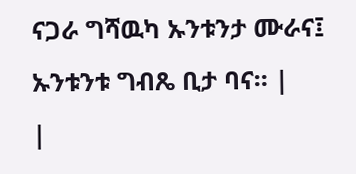ናጋራ ግሻዉካ ኡንቱንታ ሙራና፤ ኡንቱንቱ ግብጼ ቢታ ባና። |
|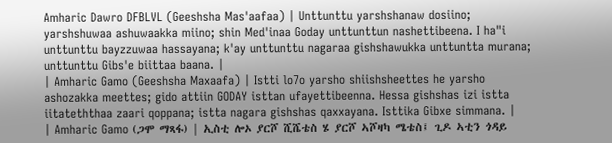Amharic Dawro DFBLVL (Geeshsha Mas'aafaa) | Unttunttu yarshshanaw dosiino; yarshshuwaa ashuwaakka miino; shin Med'inaa Goday unttunttun nashettibeena. I ha"i unttunttu bayzzuwaa hassayana; k'ay unttunttu nagaraa gishshawukka unttuntta murana; unttunttu Gibs'e biittaa baana. |
| Amharic Gamo (Geeshsha Maxaafa) | Istti lo7o yarsho shiishsheettes he yarsho ashozakka meettes; gido attiin GODAY isttan ufayettibeenna. Hessa gishshas izi istta iitateththaa zaari qoppana; istta nagara gishshas qaxxayana. Isttika Gibxe simmana. |
| Amharic Gamo (ጋሞ ማጻፋ) | ኢስቲ ሎኦ ያርሾ ሺሼቴስ ሄ ያርሾ ኣሾዛካ ሜቴስ፤ ጊዶ ኣቲን ጎዳይ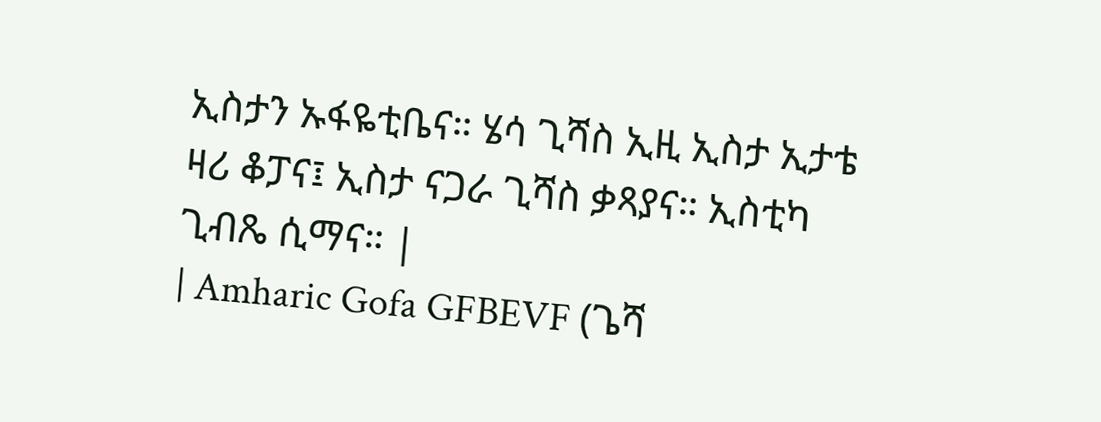ኢስታን ኡፋዬቲቤና። ሄሳ ጊሻስ ኢዚ ኢስታ ኢታቴ ዛሪ ቆፓና፤ ኢስታ ናጋራ ጊሻስ ቃጻያና። ኢስቲካ ጊብጼ ሲማና። |
| Amharic Gofa GFBEVF (ጌሻ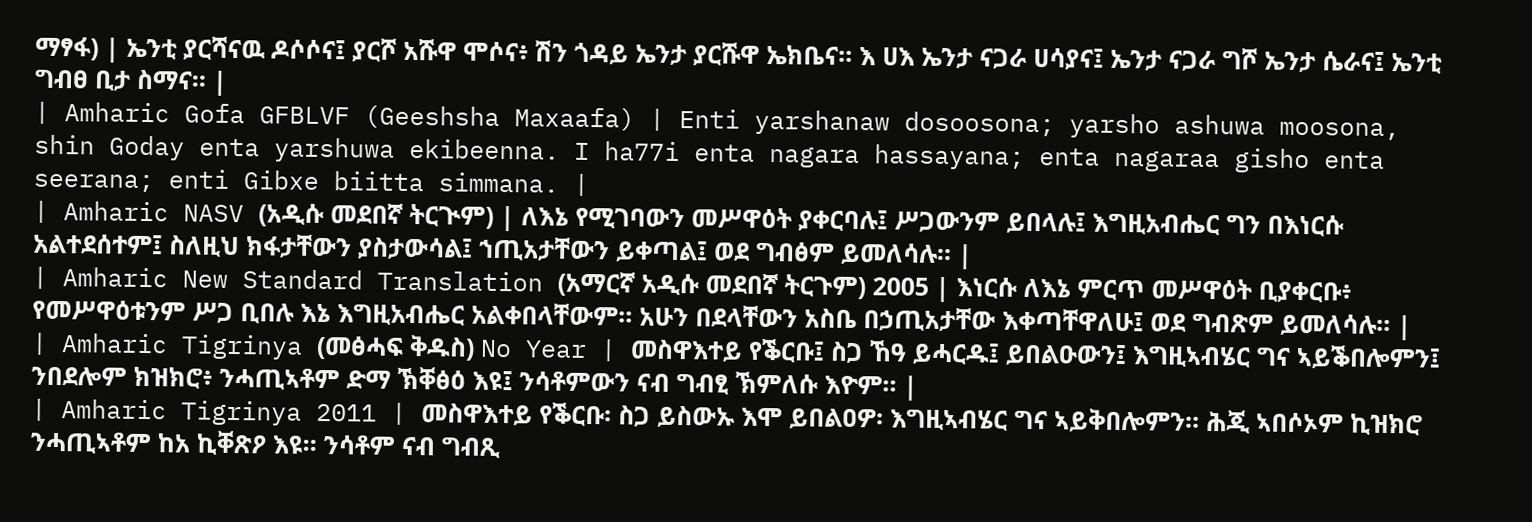ማፃፋ) | ኤንቲ ያርሻናዉ ዶሶሶና፤ ያርሾ አሹዋ ሞሶና፥ ሽን ጎዳይ ኤንታ ያርሹዋ ኤክቤና። እ ሀእ ኤንታ ናጋራ ሀሳያና፤ ኤንታ ናጋራ ግሾ ኤንታ ሴራና፤ ኤንቲ ግብፀ ቢታ ስማና። |
| Amharic Gofa GFBLVF (Geeshsha Maxaafa) | Enti yarshanaw dosoosona; yarsho ashuwa moosona, shin Goday enta yarshuwa ekibeenna. I ha77i enta nagara hassayana; enta nagaraa gisho enta seerana; enti Gibxe biitta simmana. |
| Amharic NASV (አዲሱ መደበኛ ትርጒም) | ለእኔ የሚገባውን መሥዋዕት ያቀርባሉ፤ ሥጋውንም ይበላሉ፤ እግዚአብሔር ግን በእነርሱ አልተደሰተም፤ ስለዚህ ክፋታቸውን ያስታውሳል፤ ኀጢአታቸውን ይቀጣል፤ ወደ ግብፅም ይመለሳሉ። |
| Amharic New Standard Translation (አማርኛ አዲሱ መደበኛ ትርጉም) 2005 | እነርሱ ለእኔ ምርጥ መሥዋዕት ቢያቀርቡ፥ የመሥዋዕቱንም ሥጋ ቢበሉ እኔ እግዚአብሔር አልቀበላቸውም። አሁን በደላቸውን አስቤ በኃጢአታቸው እቀጣቸዋለሁ፤ ወደ ግብጽም ይመለሳሉ። |
| Amharic Tigrinya (መፅሓፍ ቅዱስ) No Year | መስዋእተይ የቕርቡ፤ ስጋ ኸዓ ይሓርዱ፤ ይበልዑውን፤ እግዚኣብሄር ግና ኣይቕበሎምን፤ ንበደሎም ክዝክሮ፥ ንሓጢኣቶም ድማ ኽቐፅዕ እዩ፤ ንሳቶምውን ናብ ግብፂ ኽምለሱ እዮም። |
| Amharic Tigrinya 2011 | መስዋእተይ የቕርቡ፡ ስጋ ይስውኡ እሞ ይበልዐዎ፡ እግዚኣብሄር ግና ኣይቅበሎምን። ሕጂ ኣበሶኦም ኪዝክሮ ንሓጢኣቶም ከአ ኪቐጽዖ እዩ። ንሳቶም ናብ ግብጺ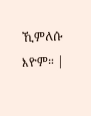ኺምለሱ እዮም። |